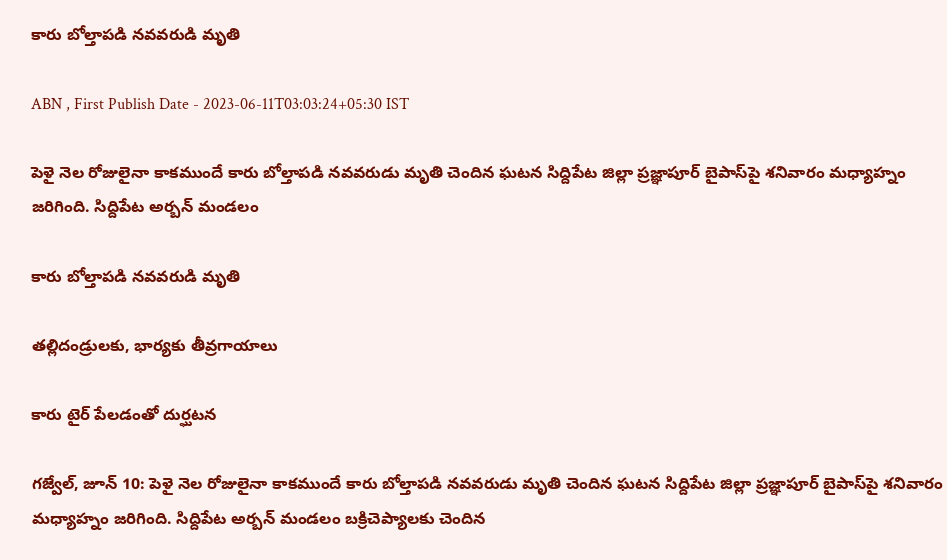కారు బోల్తాపడి నవవరుడి మృతి

ABN , First Publish Date - 2023-06-11T03:03:24+05:30 IST

పెళై నెల రోజులైనా కాకముందే కారు బోల్తాపడి నవవరుడు మృతి చెందిన ఘటన సిద్దిపేట జిల్లా ప్రజ్ఞాపూర్‌ బైపాస్‌పై శనివారం మధ్యాహ్నం జరిగింది. సిద్దిపేట అర్బన్‌ మండలం

కారు బోల్తాపడి నవవరుడి మృతి

తల్లిదండ్రులకు, భార్యకు తీవ్రగాయాలు

కారు టైర్‌ పేలడంతో దుర్ఘటన

గజ్వేల్‌, జూన్‌ 10: పెళై నెల రోజులైనా కాకముందే కారు బోల్తాపడి నవవరుడు మృతి చెందిన ఘటన సిద్దిపేట జిల్లా ప్రజ్ఞాపూర్‌ బైపాస్‌పై శనివారం మధ్యాహ్నం జరిగింది. సిద్దిపేట అర్బన్‌ మండలం బక్రిచెప్యాలకు చెందిన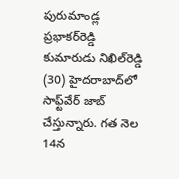పురుమాండ్ల ప్రభాకర్‌రెడ్డి కుమారుడు నిఖిల్‌రెడ్డి (30) హైదరాబాద్‌లో సాఫ్ట్‌వేర్‌ జాబ్‌ చేస్తున్నారు. గత నెల 14న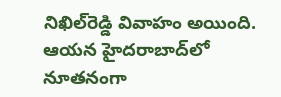నిఖిల్‌రెడ్డి వివాహం అయింది. ఆయన హైదరాబాద్‌లో నూతనంగా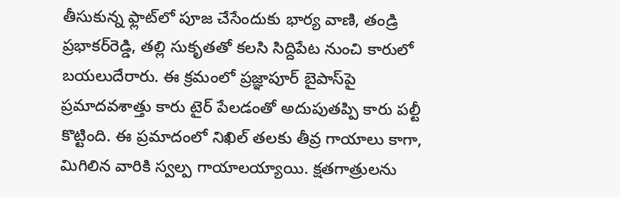తీసుకున్న ఫ్లాట్‌లో పూజ చేసేందుకు భార్య వాణి, తండ్రి ప్రభాకర్‌రెడ్డి, తల్లి సుకృతతో కలసి సిద్దిపేట నుంచి కారులో బయలుదేరారు. ఈ క్రమంలో ప్రజ్ఞాపూర్‌ బైపాస్‌పై ప్రమాదవశాత్తు కారు టైర్‌ పేలడంతో అదుపుతప్పి కారు పల్టీ కొట్టింది. ఈ ప్రమాదంలో నిఖిల్‌ తలకు తీవ్ర గాయాలు కాగా, మిగిలిన వారికి స్వల్ప గాయాలయ్యాయి. క్షతగాత్రులను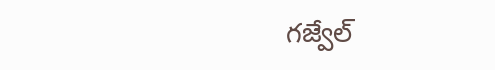గజ్వేల్‌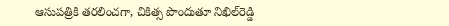ఆసుపత్రికి తరలించగా, చికిత్స పొందుతూ నిఖిల్‌రెడ్డి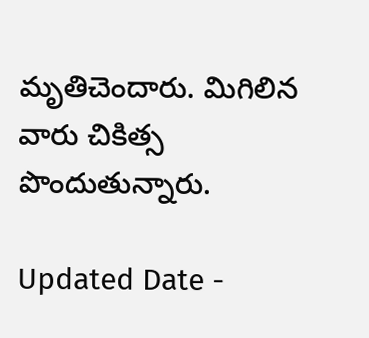మృతిచెందారు. మిగిలిన వారు చికిత్స పొందుతున్నారు.

Updated Date -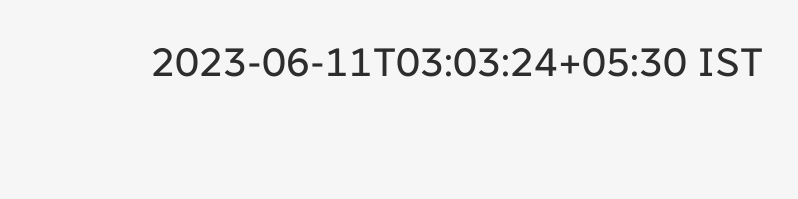2023-06-11T03:03:24+05:30 IST